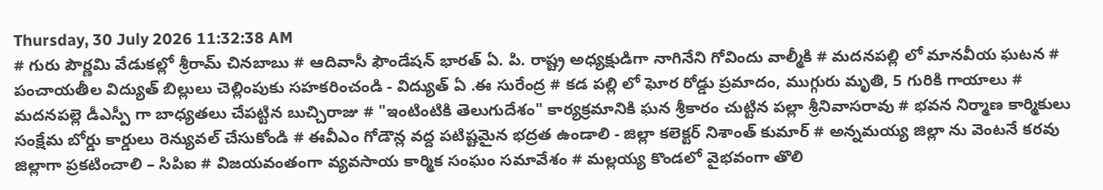Thursday, 30 July 2026 11:32:38 AM
# గురు పౌర్ణమి వేడుకల్లో శ్రీరామ్ చినబాబు # ఆదివాసీ ఫౌండేషన్ భారత్ ఏ. పి. రాష్ట్ర అధ్యక్షుడిగా నాగినేని గోవిందు వాల్మీకి # మదనపల్లి లో మానవీయ ఘటన # పంచాయతీల విద్యుత్ బిల్లులు చెల్లింపుకు సహకరించండి - విద్యుత్ ఏ .ఈ సురేంద్ర # కడ పల్లి లో ఘోర రోడ్డు ప్రమాదం, ముగ్గురు మృతి, 5 గురికి గాయాలు # మదనపల్లె డీఎస్పీ గా బాధ్యతలు చేపట్టిన బుచ్చిరాజు # "ఇంటింటికి తెలుగుదేశం" కార్యక్రమానికి ఘన శ్రీకారం చుట్టిన పల్లా శ్రీనివాసరావు # భవన నిర్మాణ కార్మికులు సంక్షేమ బోర్డు కార్డులు రెన్యువల్ చేసుకోండి # ఈవీఎం గోడౌన్ల వద్ద పటిష్టమైన భద్రత ఉండాలి - జిల్లా కలెక్టర్ నిశాంత్ కుమార్ # అన్నమయ్య జిల్లా ను వెంటనే కరవు జిల్లాగా ప్రకటించాలి – సిపిఐ # విజయవంతంగా వ్యవసాయ కార్మిక సంఘం సమావేశం # మల్లయ్య కొండలో వైభవంగా తొలి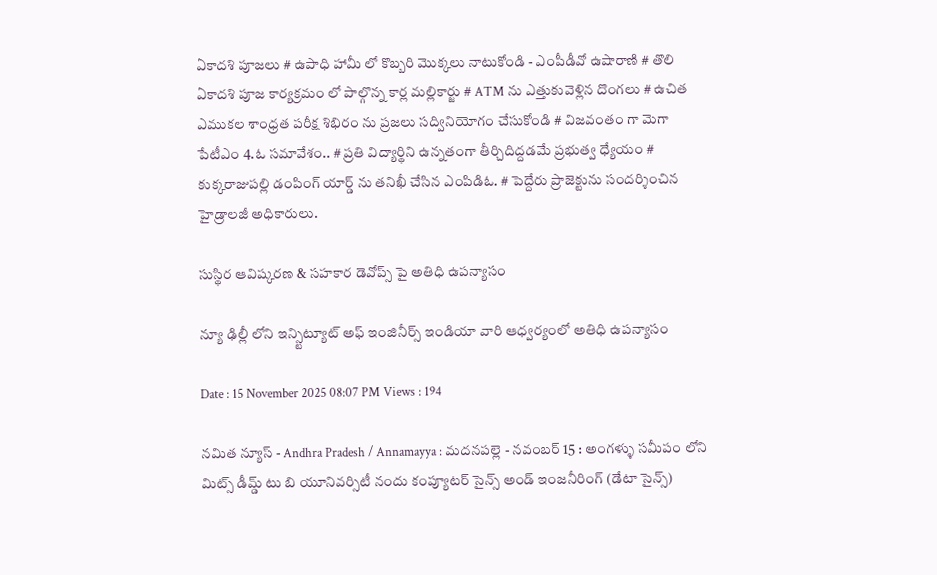ఏకాదశి పూజలు # ఉపాధి హామీ లో కొబ్బరి మొక్కలు నాటుకోండి - ఎంపీడీవో ఉషారాణి # తొలి ఏకాదశి పూజ కార్యక్రమం లో పాల్గొన్న కార్ల మల్లికార్జు # ATM ను ఎత్తుకువెళ్లిన దొంగలు # ఉచిత ఎముకల శాంధ్రత పరీక్ష శిభిరం ను ప్రజలు సద్వినియోగం చేసుకోండి # విజవంతం గా మెగా పేటీఎం 4.ఓ సమావేశం.. # ప్రతి విద్యార్థిని ఉన్నతంగా తీర్చిదిద్దడమే ప్రభుత్వ ధ్యేయం # కుక్కరాజుపల్లి డంపింగ్ యార్డ్ ను తనిఖీ చేసిన ఎంపిడిఓ. # పెద్దేరు ప్రాజెక్టును సందర్శించిన హైడ్రాలజీ అధికారులు.

సుస్థిర ఆవిష్కరణ & సహకార డెవోప్స్ పై అతిధి ఉపన్యాసం

న్యూ ఢిల్లీ లోని ఇన్స్టిట్యూట్ అఫ్ ఇంజినీర్స్ ఇండియా వారి ఆధ్వర్యంలో అతిధి ఉపన్యాసం

Date : 15 November 2025 08:07 PM Views : 194

నమిత న్యూస్ - Andhra Pradesh / Annamayya : మదనపల్లె - నవంబర్ 15 : అంగళ్ళు సమీపం లోని మిట్స్ డీమ్డ్ టు బి యూనివర్సిటీ నందు కంప్యూటర్ సైన్స్ అండ్ ఇంజనీరింగ్ (డేటా సైన్స్)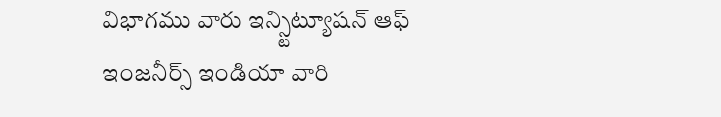విభాగము వారు ఇన్స్టిట్యూషన్ ఆఫ్ ఇంజనీర్స్ ఇండియా వారి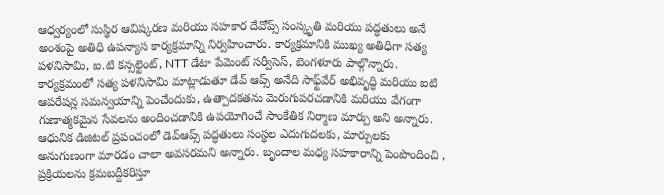ఆధ్వర్యంలో సుస్థిర ఆవిష్కరణ మరియు సహకార దేవోప్స్ సంస్కృతి మరియు పద్ధతులు అనే అంశంపై అతిధి ఉపన్యాస కార్యక్రమాన్ని నిర్వహించారు. కార్యక్రమానికి ముఖ్య అతిధిగా సత్య పళనిసామి, ఐ.టి కన్సల్టెంట్, NTT డేటా పేమెంట్ సర్వీసెస్, బెంగళూరు పాల్గొన్నారు. కార్యక్రమంలో సత్య పళనిసామి మాట్లాడుతూ డేవ్ ఆప్స్ అనేది సాఫ్ట్‌వేర్ అభివృద్ధి మరియు ఐటి ఆపరేషన్ల సమన్వయాన్ని పెంచేందుకు, ఉత్పాదకతను మెరుగుపరచడానికి మరియు వేగంగా గుణాత్మకమైన సేవలను అందించడానికి ఉపయోగించే సాంకేతిక నిర్మాణ మార్పు అని అన్నారు. ఆధునిక డిజిటల్ ప్రపంచంలో డెవ్‌ఆప్స్ పద్ధతులు సంస్థల ఎదుగుదలకు, మార్పులకు అనుగుణంగా మారడం చాలా అవసరమని అన్నారు. బృందాల మధ్య సహకారాన్ని పెంపొందించి , ప్రక్రియలను క్రమబద్దీకరిస్తూ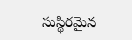సుస్థిరమైన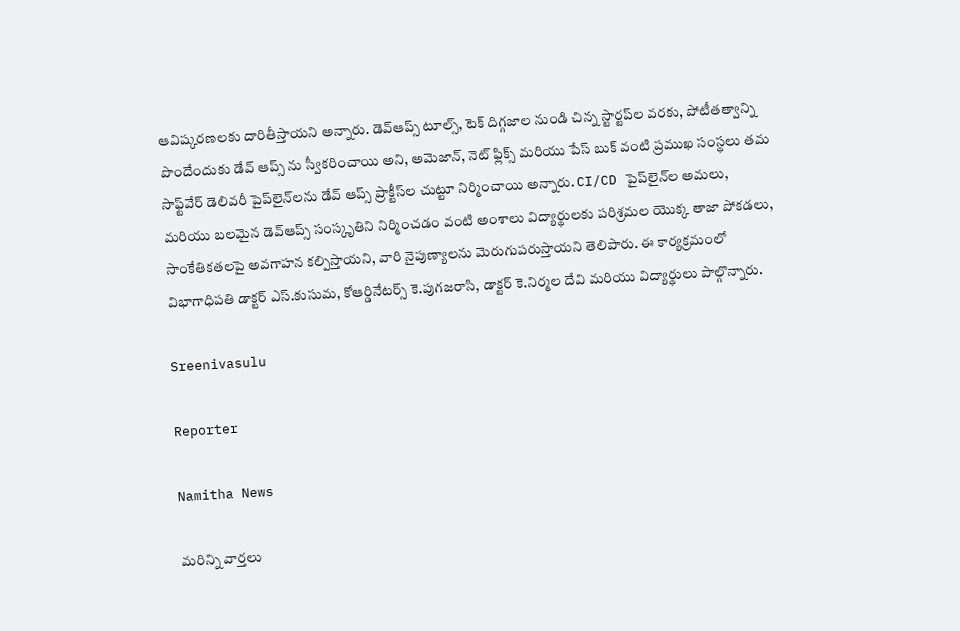ఆవిష్కరణలకు దారితీస్తాయని అన్నారు. డెవ్‌ఆప్స్ టూల్స్, టెక్ దిగ్గజాల నుండి చిన్న స్టార్టప్‌ల వరకు, పోటీతత్వాన్ని పొందేందుకు డేవ్ ఆప్స్ ను స్వీకరించాయి అని, అమెజాన్, నెట్ ఫ్లిక్స్ మరియు పేస్ బుక్ వంటి ప్రముఖ సంస్థలు తమ సాఫ్ట్‌వేర్ డెలివరీ పైప్‌లైన్‌లను డేవ్ ఆప్స్ ప్రాక్టీస్‌ల చుట్టూ నిర్మించాయి అన్నారు. CI/CD పైప్‌లైన్‌ల అమలు, మరియు బలమైన డెవ్‌ఆప్స్ సంస్కృతిని నిర్మించడం వంటి అంశాలు విద్యార్థులకు పరిశ్రమల యొక్క తాజా పోకడలు, సాంకేతికతలపై అవగాహన కల్పిస్తాయని, వారి నైపుణ్యాలను మెరుగుపరుస్తాయని తెలిపారు. ఈ కార్యక్రమంలో విభాగాధిపతి డాక్టర్ ఎస్.కుసుమ, కోఆర్డినేటర్స్ కె.పుగజరాసి, డాక్టర్ కె.నిర్మల దేవి మరియు విద్యార్థులు పాల్గొన్నారు.

Sreenivasulu

Reporter

Namitha News

మరిన్ని వార్తలు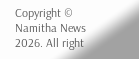Copyright © Namitha News 2026. All right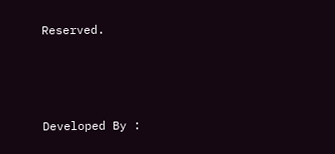Reserved.



Developed By :